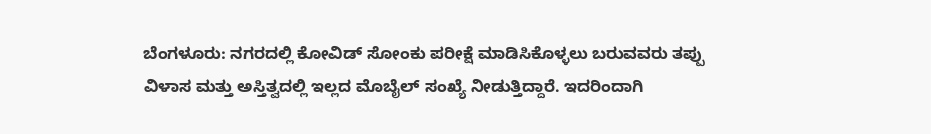ಬೆಂಗಳೂರು: ನಗರದಲ್ಲಿ ಕೋವಿಡ್ ಸೋಂಕು ಪರೀಕ್ಷೆ ಮಾಡಿಸಿಕೊಳ್ಳಲು ಬರುವವರು ತಪ್ಪು ವಿಳಾಸ ಮತ್ತು ಅಸ್ತಿತ್ವದಲ್ಲಿ ಇಲ್ಲದ ಮೊಬೈಲ್ ಸಂಖ್ಯೆ ನೀಡುತ್ತಿದ್ದಾರೆ. ಇದರಿಂದಾಗಿ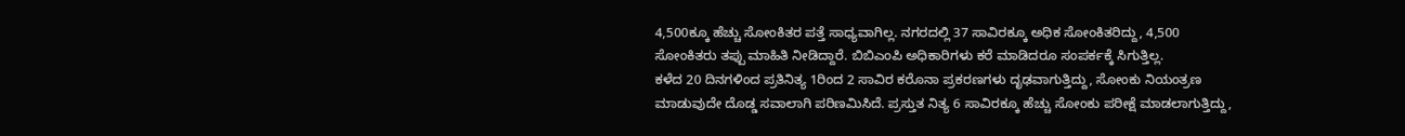4,500ಕ್ಕೂ ಹೆಚ್ಚು ಸೋಂಕಿತರ ಪತ್ತೆ ಸಾಧ್ಯವಾಗಿಲ್ಲ. ನಗರದಲ್ಲಿ 37 ಸಾವಿರಕ್ಕೂ ಅಧಿಕ ಸೋಂಕಿತರಿದ್ದು, 4,500 ಸೋಂಕಿತರು ತಪ್ಪು ಮಾಹಿತಿ ನೀಡಿದ್ದಾರೆ. ಬಿಬಿಎಂಪಿ ಅಧಿಕಾರಿಗಳು ಕರೆ ಮಾಡಿದರೂ ಸಂಪರ್ಕಕ್ಕೆ ಸಿಗುತ್ತಿಲ್ಲ.
ಕಳೆದ 20 ದಿನಗಳಿಂದ ಪ್ರತಿನಿತ್ಯ 1ರಿಂದ 2 ಸಾವಿರ ಕರೊನಾ ಪ್ರಕರಣಗಳು ದೃಢವಾಗುತ್ತಿದ್ದು, ಸೋಂಕು ನಿಯಂತ್ರಣ ಮಾಡುವುದೇ ದೊಡ್ಡ ಸವಾಲಾಗಿ ಪರಿಣಮಿಸಿದೆ. ಪ್ರಸ್ತುತ ನಿತ್ಯ 6 ಸಾವಿರಕ್ಕೂ ಹೆಚ್ಚು ಸೋಂಕು ಪರೀಕ್ಷೆ ಮಾಡಲಾಗುತ್ತಿದ್ದು,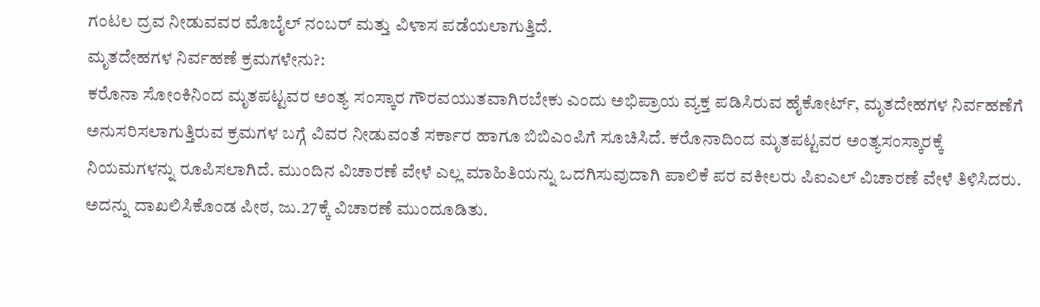ಗಂಟಲ ದ್ರವ ನೀಡುವವರ ಮೊಬೈಲ್ ನಂಬರ್ ಮತ್ತು ವಿಳಾಸ ಪಡೆಯಲಾಗುತ್ತಿದೆ.
ಮೃತದೇಹಗಳ ನಿರ್ವಹಣೆ ಕ್ರಮಗಳೇನು?:
ಕರೊನಾ ಸೋಂಕಿನಿಂದ ಮೃತಪಟ್ಟವರ ಅಂತ್ಯ ಸಂಸ್ಕಾರ ಗೌರವಯುತವಾಗಿರಬೇಕು ಎಂದು ಅಭಿಪ್ರಾಯ ವ್ಯಕ್ತ ಪಡಿಸಿರುವ ಹೈಕೋರ್ಟ್, ಮೃತದೇಹಗಳ ನಿರ್ವಹಣೆಗೆ ಅನುಸರಿಸಲಾಗುತ್ತಿರುವ ಕ್ರಮಗಳ ಬಗ್ಗೆ ವಿವರ ನೀಡುವಂತೆ ಸರ್ಕಾರ ಹಾಗೂ ಬಿಬಿಎಂಪಿಗೆ ಸೂಚಿಸಿದೆ. ಕರೊನಾದಿಂದ ಮೃತಪಟ್ಟವರ ಅಂತ್ಯಸಂಸ್ಕಾರಕ್ಕೆ ನಿಯಮಗಳನ್ನು ರೂಪಿಸಲಾಗಿದೆ. ಮುಂದಿನ ವಿಚಾರಣೆ ವೇಳೆ ಎಲ್ಲ ಮಾಹಿತಿಯನ್ನು ಒದಗಿಸುವುದಾಗಿ ಪಾಲಿಕೆ ಪರ ವಕೀಲರು ಪಿಐಎಲ್ ವಿಚಾರಣೆ ವೇಳೆ ತಿಳಿಸಿದರು. ಅದನ್ನು ದಾಖಲಿಸಿಕೊಂಡ ಪೀಠ, ಜು.27ಕ್ಕೆ ವಿಚಾರಣೆ ಮುಂದೂಡಿತು.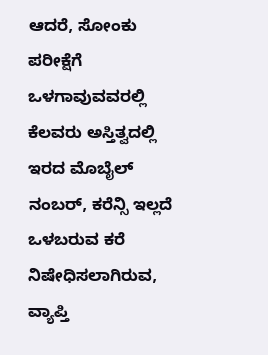ಆದರೆ, ಸೋಂಕು ಪರೀಕ್ಷೆಗೆ ಒಳಗಾವುವವರಲ್ಲಿ ಕೆಲವರು ಅಸ್ತಿತ್ವದಲ್ಲಿ ಇರದ ಮೊಬೈಲ್ ನಂಬರ್, ಕರೆನ್ಸಿ ಇಲ್ಲದೆ ಒಳಬರುವ ಕರೆ ನಿಷೇಧಿಸಲಾಗಿರುವ, ವ್ಯಾಪ್ತಿ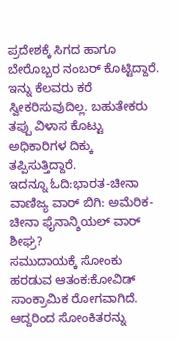ಪ್ರದೇಶಕ್ಕೆ ಸಿಗದ ಹಾಗೂ ಬೇರೊಬ್ಬರ ನಂಬರ್ ಕೊಟ್ಟಿದ್ದಾರೆ. ಇನ್ನು ಕೆಲವರು ಕರೆ ಸ್ವೀಕರಿಸುವುದಿಲ್ಲ. ಬಹುತೇಕರು ತಪ್ಪು ವಿಳಾಸ ಕೊಟ್ಟು ಅಧಿಕಾರಿಗಳ ದಿಕ್ಕು ತಪ್ಪಿಸುತ್ತಿದ್ದಾರೆ.
ಇದನ್ನೂ ಓದಿ:ಭಾರತ-ಚೀನಾ ವಾಣಿಜ್ಯ ವಾರ್ ಬಿಗಿ: ಅಮೆರಿಕ-ಚೀನಾ ಫೈನಾನ್ಶಿಯಲ್ ವಾರ್ ಶೀಘ್ರ?
ಸಮುದಾಯಕ್ಕೆ ಸೋಂಕು ಹರಡುವ ಆತಂಕ:ಕೋವಿಡ್ ಸಾಂಕ್ರಾಮಿಕ ರೋಗವಾಗಿದೆ. ಆದ್ದರಿಂದ ಸೋಂಕಿತರನ್ನು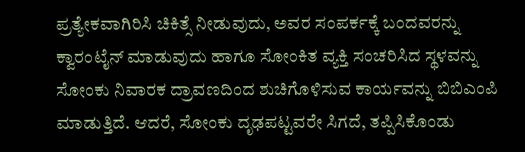ಪ್ರತ್ಯೇಕವಾಗಿರಿಸಿ ಚಿಕಿತ್ಸೆ ನೀಡುವುದು, ಅವರ ಸಂಪರ್ಕಕ್ಕೆ ಬಂದವರನ್ನು ಕ್ವಾರಂಟೈನ್ ಮಾಡುವುದು ಹಾಗೂ ಸೋಂಕಿತ ವ್ಯಕ್ತಿ ಸಂಚರಿಸಿದ ಸ್ಥಳವನ್ನು ಸೋಂಕು ನಿವಾರಕ ದ್ರಾವಣದಿಂದ ಶುಚಿಗೊಳಿಸುವ ಕಾರ್ಯವನ್ನು ಬಿಬಿಎಂಪಿ ಮಾಡುತ್ತಿದೆ. ಆದರೆ, ಸೋಂಕು ದೃಢಪಟ್ಟವರೇ ಸಿಗದೆ, ತಪ್ಪಿಸಿಕೊಂಡು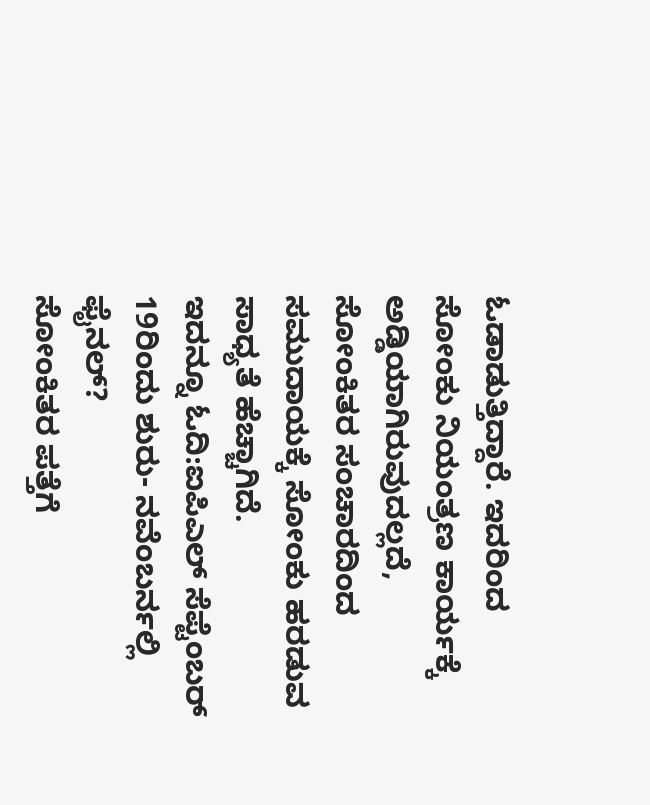ಓಡಾಡುತ್ತಿದ್ದಾರೆ. ಇದರಿಂದ ಸೋಂಕು ನಿಯಂತ್ರಣ ಕಾರ್ಯಕ್ಕೆ ಅಡ್ಡಿಯಾಗಿರುವುದಲ್ಲದೆ, ಸೋಂಕಿತರ ಸಂಚಾರದಿಂದ ಸಮುದಾಯಕ್ಕೆ ಸೋಂಕು ಹರಡುವ ಸಾಧ್ಯತೆ ಹೆಚ್ಚಾಗಿದೆ.
ಇದನ್ನೂ ಓದಿ:ಐಪಿಎಲ್ ಸೆಪ್ಟೆಂಬರ್ 19ರಿಂದು ಶುರು- ನವೆಂಬರ್ನಲ್ಲಿ ಫೈನಲ್?
ಸೋಂಕಿತರ ಪತ್ತೆಗೆ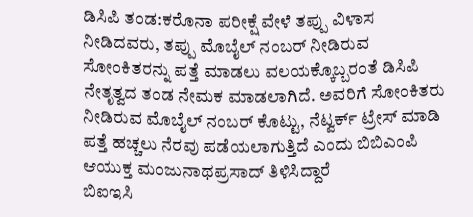ಡಿಸಿಪಿ ತಂಡ:ಕರೊನಾ ಪರೀಕ್ಷೆ ವೇಳೆ ತಪ್ಪು ವಿಳಾಸ ನೀಡಿದವರು, ತಪ್ಪು ಮೊಬೈಲ್ ನಂಬರ್ ನೀಡಿರುವ ಸೋಂಕಿತರನ್ನು ಪತ್ತೆ ಮಾಡಲು ವಲಯಕ್ಕೊಬ್ಬರಂತೆ ಡಿಸಿಪಿ ನೇತೃತ್ವದ ತಂಡ ನೇಮಕ ಮಾಡಲಾಗಿದೆ. ಅವರಿಗೆ ಸೋಂಕಿತರು ನೀಡಿರುವ ಮೊಬೈಲ್ ನಂಬರ್ ಕೊಟ್ಟು, ನೆಟ್ವರ್ಕ್ ಟ್ರೇಸ್ ಮಾಡಿ ಪತ್ತೆ ಹಚ್ಚಲು ನೆರವು ಪಡೆಯಲಾಗುತ್ತಿದೆ ಎಂದು ಬಿಬಿಎಂಪಿ ಆಯುಕ್ತ ಮಂಜುನಾಥಪ್ರಸಾದ್ ತಿಳಿಸಿದ್ದಾರೆ
ಬಿಐಇಸಿ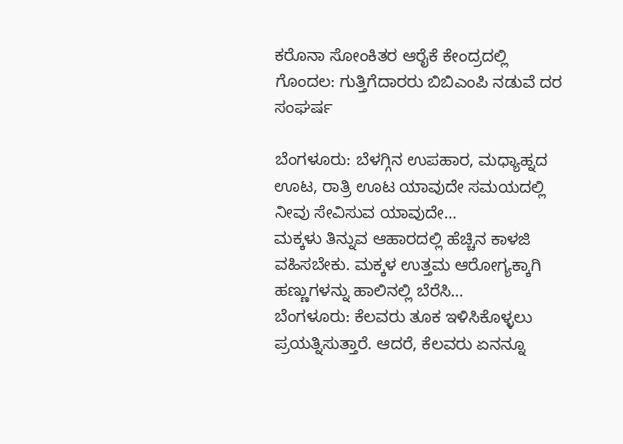ಕರೊನಾ ಸೋಂಕಿತರ ಆರೈಕೆ ಕೇಂದ್ರದಲ್ಲಿ ಗೊಂದಲ: ಗುತ್ತಿಗೆದಾರರು ಬಿಬಿಎಂಪಿ ನಡುವೆ ದರ ಸಂಘರ್ಷ

ಬೆಂಗಳೂರು: ಬೆಳಗ್ಗಿನ ಉಪಹಾರ, ಮಧ್ಯಾಹ್ನದ ಊಟ, ರಾತ್ರಿ ಊಟ ಯಾವುದೇ ಸಮಯದಲ್ಲಿ ನೀವು ಸೇವಿಸುವ ಯಾವುದೇ…
ಮಕ್ಕಳು ತಿನ್ನುವ ಆಹಾರದಲ್ಲಿ ಹೆಚ್ಚಿನ ಕಾಳಜಿ ವಹಿಸಬೇಕು. ಮಕ್ಕಳ ಉತ್ತಮ ಆರೋಗ್ಯಕ್ಕಾಗಿ ಹಣ್ಣುಗಳನ್ನು ಹಾಲಿನಲ್ಲಿ ಬೆರೆಸಿ…
ಬೆಂಗಳೂರು: ಕೆಲವರು ತೂಕ ಇಳಿಸಿಕೊಳ್ಳಲು ಪ್ರಯತ್ನಿಸುತ್ತಾರೆ. ಆದರೆ, ಕೆಲವರು ಏನನ್ನೂ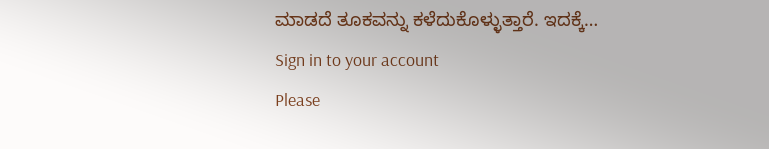ಮಾಡದೆ ತೂಕವನ್ನು ಕಳೆದುಕೊಳ್ಳುತ್ತಾರೆ. ಇದಕ್ಕೆ…
Sign in to your account
Please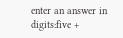enter an answer in digits:five +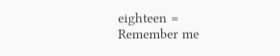eighteen =
Remember me